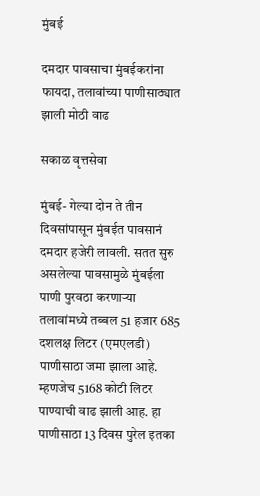मुंबई

दमदार पावसाचा मुंबईकरांना फायदा, तलावांच्या पाणीसाठ्यात झाली मोठी वाढ

सकाळ वृत्तसेवा

मुंबई- गेल्या दोन ते तीन दिवसांपासून मुंबईत पावसानं दमदार हजेरी लावली. सतत सुरु असलेल्या पावसामुळे मुंबईला पाणी पुरवठा करणाऱ्या तलावांमध्ये तब्बल 51 हजार 685 दशलक्ष लिटर (एमएलडी) पाणीसाठा जमा झाला आहे. म्हणजेच 5168 कोटी लिटर पाण्याची वाढ झाली आह. हा पाणीसाठा 13 दिवस पुरेल इतका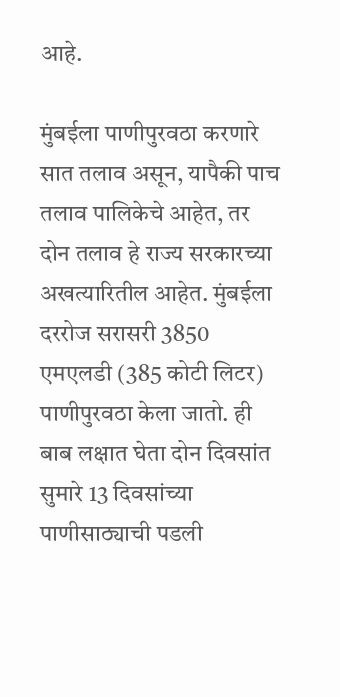आहे.

मुंबईला पाणीपुरवठा करणारे सात तलाव असून, यापैकी पाच तलाव पालिकेचे आहेत, तर दोन तलाव हे राज्य सरकारच्या अखत्यारितील आहेत. मुंबईला दररोज सरासरी 3850 एमएलडी (385 कोटी लिटर) पाणीपुरवठा केला जातो. ही बाब लक्षात घेता दोन दिवसांत सुमारे 13 दिवसांच्या पाणीसाठ्याची पडली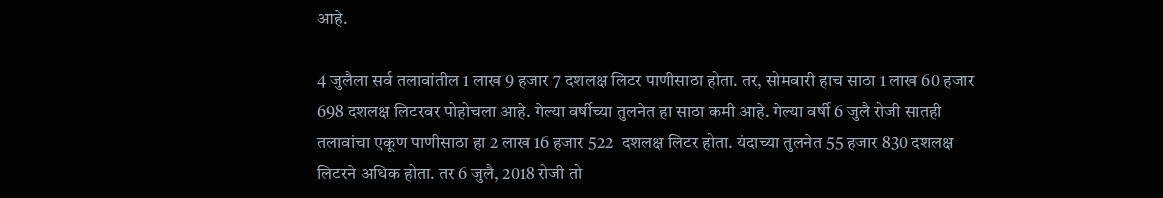आहे.

4 जुलैला सर्व तलावांतील 1 लाख 9 हजार 7 दशलक्ष लिटर पाणीसाठा होता. तर, सोमवारी हाच साठा 1 लाख 60 हजार 698 दशलक्ष लिटरवर पोहोचला आहे. गेल्या वर्षीच्या तुलनेत हा साठा कमी आहे. गेल्या वर्षी 6 जुलै रोजी सातही तलावांचा एकूण पाणीसाठा हा 2 लाख 16 हजार 522  दशलक्ष लिटर होता. यंदाच्या तुलनेत 55 हजार 830 दशलक्ष लिटरने अधिक होता. तर 6 जुलै, 2018 रोजी तो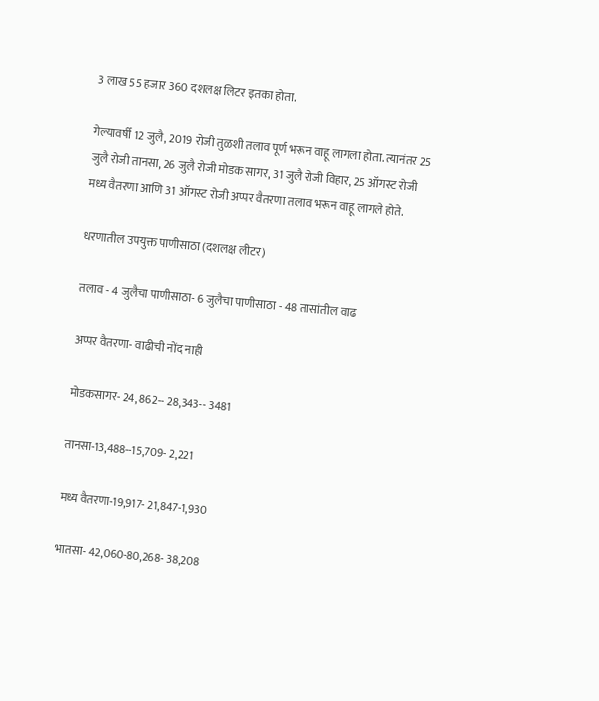3 लाख 55 हजार 360 दशलक्ष लिटर इतका होता.

गेल्यावर्षी 12 जुलै, 2019 रोजी तुळशी तलाव पूर्ण भरून वाहू लागला होता. त्यानंतर 25 जुलै रोजी तानसा, 26 जुलै रोजी मोडक सागर, 31 जुलै रोजी विहार, 25 ऑगस्ट रोजी मध्य वैतरणा आणि 31 ऑगस्ट रोजी अप्पर वैतरणा तलाव भरून वाहू लागले होते.

धरणातील उपयुक्त पाणीसाठा (दशलक्ष लीटर)

तलाव - 4 जुलैचा पाणीसाठा- 6 जुलैचा पाणीसाठा - 48 तासांतील वाढ

अप्पर वैतरणा- वाढीची नोंद नाही

मोडकसागर- 24, 862-- 28,343-- 3481

तानसा-13,488--15,709- 2,221

मध्य वैतरणा-19,917- 21,847-1,930

भातसा- 42,060-80,268- 38,208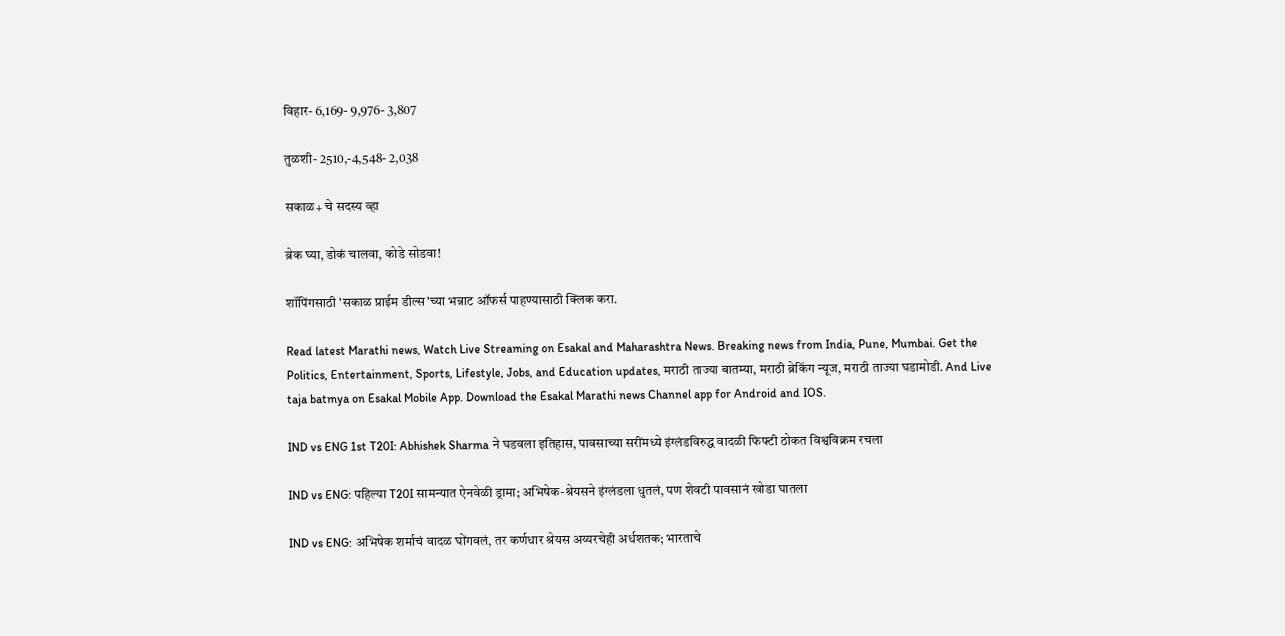विहार- 6,169- 9,976- 3,807

तुळशी- 2510,-4,548- 2,038

सकाळ+ चे सदस्य व्हा

ब्रेक घ्या, डोकं चालवा, कोडे सोडवा!

शॉपिंगसाठी 'सकाळ प्राईम डील्स'च्या भन्नाट ऑफर्स पाहण्यासाठी क्लिक करा.

Read latest Marathi news, Watch Live Streaming on Esakal and Maharashtra News. Breaking news from India, Pune, Mumbai. Get the Politics, Entertainment, Sports, Lifestyle, Jobs, and Education updates, मराठी ताज्या बातम्या, मराठी ब्रेकिंग न्यूज, मराठी ताज्या घडामोडी. And Live taja batmya on Esakal Mobile App. Download the Esakal Marathi news Channel app for Android and IOS.

IND vs ENG 1st T20I: Abhishek Sharma ने घडवला इतिहास, पावसाच्या सरींमध्ये इंग्लंडविरुद्ध वादळी फिफ्टी ठोकत विश्वविक्रम रचला

IND vs ENG: पहिल्या T20I सामन्यात ऐनवेळी ड्रामा; अभिषेक-श्रेयसने इंग्लंडला धुतलं, पण शेवटी पावसानं खोडा घातला

IND vs ENG: अभिषेक शर्माचं वादळ घोंगवलं, तर कर्णधार श्रेयस अय्यरचेही अर्धशतक; भारताचे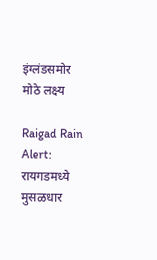इंग्लंडसमोर मोठे लक्ष्य

Raigad Rain Alert: रायगडमध्ये मुसळधार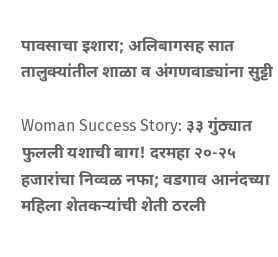पावसाचा इशारा; अलिबागसह सात तालुक्यांतील शाळा व अंगणवाड्यांना सुट्टी

Woman Success Story: ३३ गुंठ्यात फुलली यशाची बाग! दरमहा २०-२५ हजारांचा निव्वळ नफा; वडगाव आनंदच्या महिला शेतकऱ्यांची शेती ठरली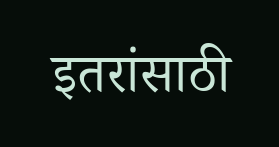इतरांसाठी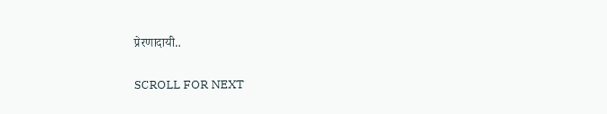प्रेरणादायी..

SCROLL FOR NEXT